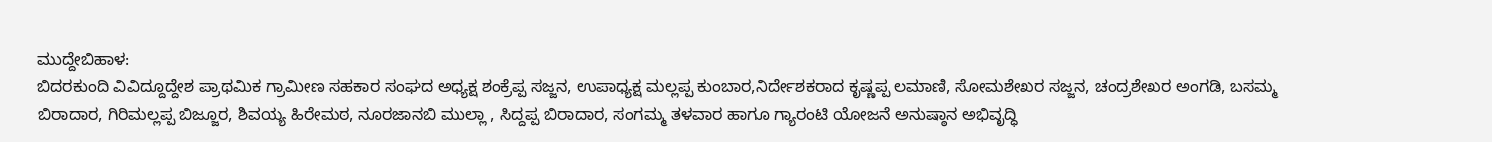ಮುದ್ದೇಬಿಹಾಳ:
ಬಿದರಕುಂದಿ ವಿವಿದ್ದೂದ್ದೇಶ ಪ್ರಾಥಮಿಕ ಗ್ರಾಮೀಣ ಸಹಕಾರ ಸಂಘದ ಅಧ್ಯಕ್ಷ ಶಂಕ್ರೆಪ್ಪ ಸಜ್ಜನ, ಉಪಾಧ್ಯಕ್ಷ ಮಲ್ಲಪ್ಪ ಕುಂಬಾರ,ನಿರ್ದೇಶಕರಾದ ಕೃಷ್ಣಪ್ಪ ಲಮಾಣಿ, ಸೋಮಶೇಖರ ಸಜ್ಜನ, ಚಂದ್ರಶೇಖರ ಅಂಗಡಿ, ಬಸಮ್ಮ ಬಿರಾದಾರ, ಗಿರಿಮಲ್ಲಪ್ಪ ಬಿಜ್ಜೂರ, ಶಿವಯ್ಯ ಹಿರೇಮಠ, ನೂರಜಾನಬಿ ಮುಲ್ಲಾ , ಸಿದ್ದಪ್ಪ ಬಿರಾದಾರ, ಸಂಗಮ್ಮ ತಳವಾರ ಹಾಗೂ ಗ್ಯಾರಂಟಿ ಯೋಜನೆ ಅನುಷ್ಠಾನ ಅಭಿವೃದ್ಧಿ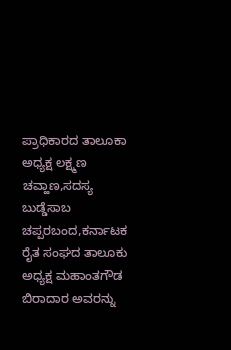ಪ್ರಾಧಿಕಾರದ ತಾಲೂಕಾ ಅಧ್ಯಕ್ಷ ಲಕ್ಷ್ಮಣ ಚವ್ಹಾಣ,ಸದಸ್ಯ ಬುಡ್ಡೆಸಾಬ ಚಪ್ಪರಬಂದ,ಕರ್ನಾಟಕ ರೈತ ಸಂಘದ ತಾಲೂಕು ಅಧ್ಯಕ್ಷ ಮಹಾಂತಗೌಡ ಬಿರಾದಾರ ಅವರನ್ನು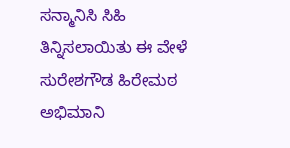ಸನ್ಮಾನಿಸಿ ಸಿಹಿ ತಿನ್ನಿಸಲಾಯಿತು ಈ ವೇಳೆ ಸುರೇಶಗೌಡ ಹಿರೇಮಠ ಅಭಿಮಾನಿ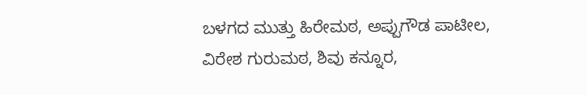ಬಳಗದ ಮುತ್ತು ಹಿರೇಮಠ, ಅಪ್ಪುಗೌಡ ಪಾಟೀಲ, ವಿರೇಶ ಗುರುಮಠ, ಶಿವು ಕನ್ನೂರ,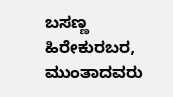ಬಸಣ್ಣ ಹಿರೇಕುರಬರ, ಮುಂತಾದವರು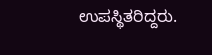ಉಪಸ್ಥಿತರಿದ್ದರು.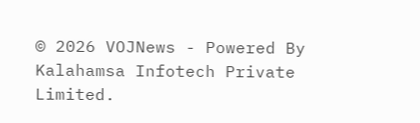© 2026 VOJNews - Powered By Kalahamsa Infotech Private Limited.